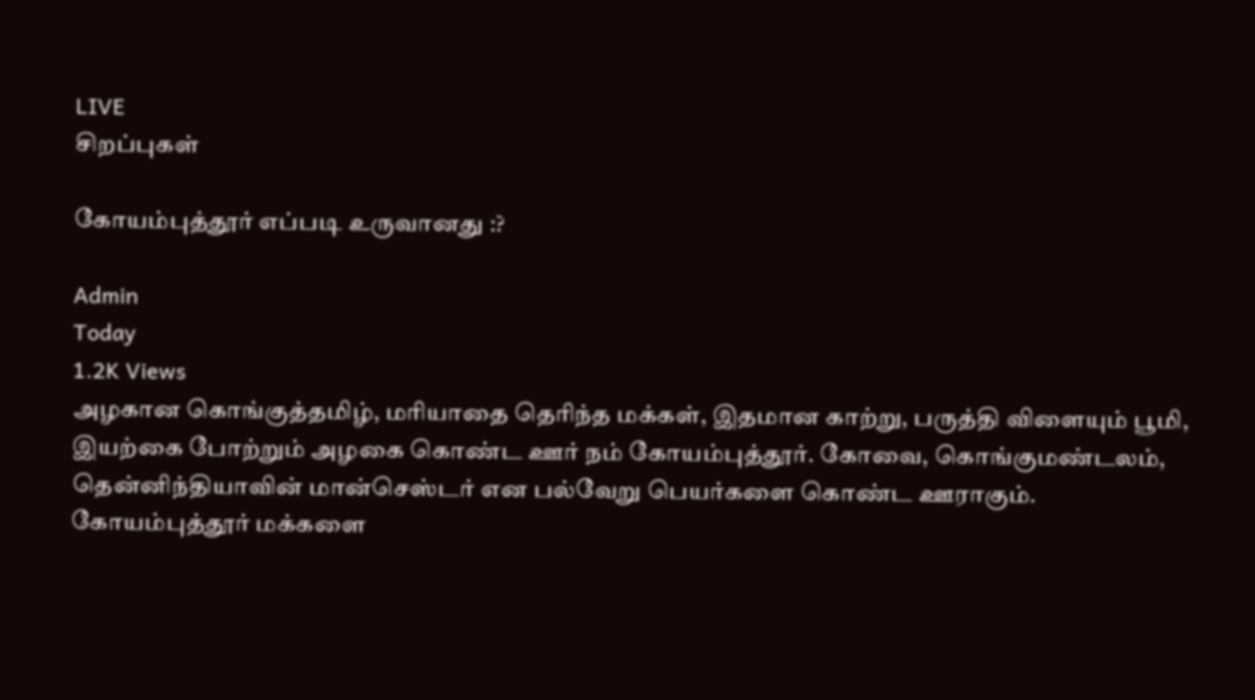LIVE
சிறப்புகள்

கோயம்புத்தூர் எப்படி உருவானது :?

Admin
Today
1.2K Views
அழகான கொங்குத்தமிழ், மரியாதை தெரிந்த மக்கள், இதமான காற்று, பருத்தி விளையும் பூமி, இயற்கை போற்றும் அழகை கொண்ட ஊர் நம் கோயம்புத்தூர். கோவை, கொங்குமண்டலம், தென்னிந்தியாவின் மான்செஸ்டர் என பல்வேறு பெயர்களை கொண்ட ஊராகும். கோயம்புத்தூர் மக்களை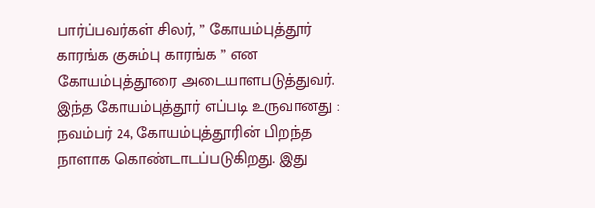பார்ப்பவர்கள் சிலர், ” கோயம்புத்தூர் காரங்க குசும்பு காரங்க ” என கோயம்புத்தூரை அடையாளபடுத்துவர். இந்த கோயம்புத்தூர் எப்படி உருவானது : நவம்பர் 24, கோயம்புத்தூரின் பிறந்த நாளாக கொண்டாடப்படுகிறது. இது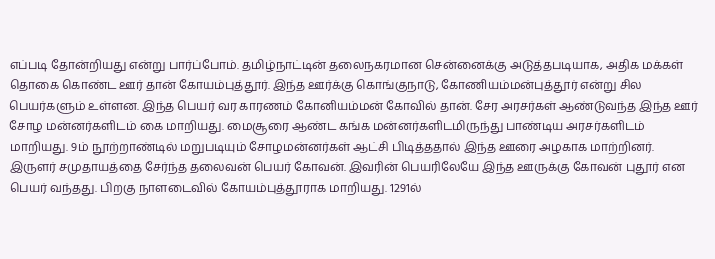எப்படி தோன்றியது என்று பார்ப்போம். தமிழ்நாட்டின் தலைநகரமான சென்னைக்கு அடுத்தபடியாக, அதிக மக்கள் தொகை கொண்ட ஊர் தான் கோயம்புத்தூர். இந்த ஊர்க்கு கொங்குநாடு, கோணியம்மன்புத்தூர் என்று சில பெயர்களும் உள்ளன. இந்த பெயர் வர காரணம் கோனியம்மன் கோவில் தான். சேர அரசர்கள் ஆண்டுவந்த இந்த ஊர் சோழ மன்னர்களிடம் கை மாறியது. மைசூரை ஆண்ட கங்க மன்னர்களிடமிருந்து பாண்டிய அரசர்களிடம் மாறியது. 9ம் நூற்றாண்டில் மறுபடியும் சோழமன்னர்கள் ஆட்சி பிடித்ததால் இந்த ஊரை அழகாக மாற்றினர். இருளர் சமுதாயத்தை சேர்ந்த தலைவன் பெயர் கோவன். இவரின் பெயரிலேயே இந்த ஊருக்கு கோவன் புதூர் என பெயர் வந்தது. பிறகு நாளடைவில் கோயம்புத்தூராக மாறியது. 1291ல்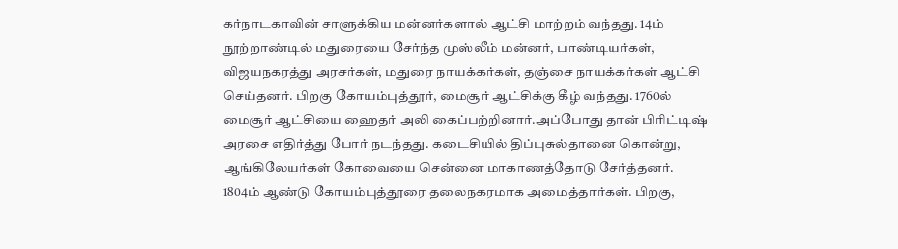கர்நாடகாவின் சாளுக்கிய மன்னர்களால் ஆட்சி மாற்றம் வந்தது. 14ம் நூற்றாண்டில் மதுரையை சேர்ந்த முஸ்லீம் மன்னர், பாண்டியர்கள், விஜயநகரத்து அரசர்கள், மதுரை நாயக்கர்கள், தஞ்சை நாயக்கர்கள் ஆட்சி செய்தனர். பிறகு கோயம்புத்தூர், மைசூர் ஆட்சிக்கு கீழ் வந்தது. 1760ல் மைசூர் ஆட்சியை ஹைதர் அலி கைப்பற்றினார்.அப்போது தான் பிரிட்டிஷ் அரசை எதிர்த்து போர் நடந்தது. கடைசியில் திப்புசுல்தானை கொன்று, ஆங்கிலேயர்கள் கோவையை சென்னை மாகாணத்தோடு சேர்த்தனர். 1804ம் ஆண்டு கோயம்புத்தூரை தலைநகரமாக அமைத்தார்கள். பிறகு,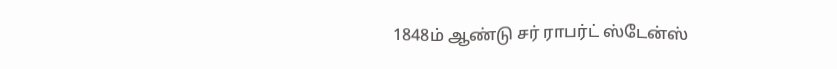1848ம் ஆண்டு சர் ராபர்ட் ஸ்டேன்ஸ்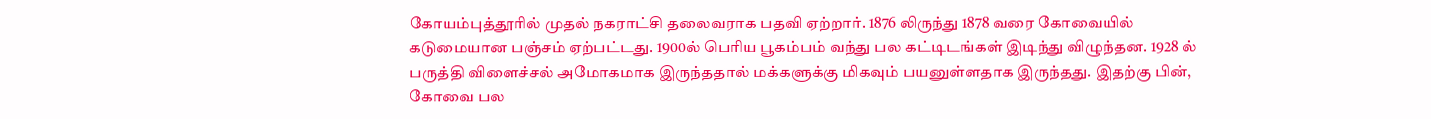கோயம்புத்தூரில் முதல் நகராட்சி தலைவராக பதவி ஏற்றார். 1876 லிருந்து 1878 வரை கோவையில் கடுமையான பஞ்சம் ஏற்பட்டது. 1900ல் பெரிய பூகம்பம் வந்து பல கட்டிடங்கள் இடிந்து விழுந்தன. 1928 ல் பருத்தி விளைச்சல் அமோகமாக இருந்ததால் மக்களுக்கு மிகவும் பயனுள்ளதாக இருந்தது. இதற்கு பின், கோவை பல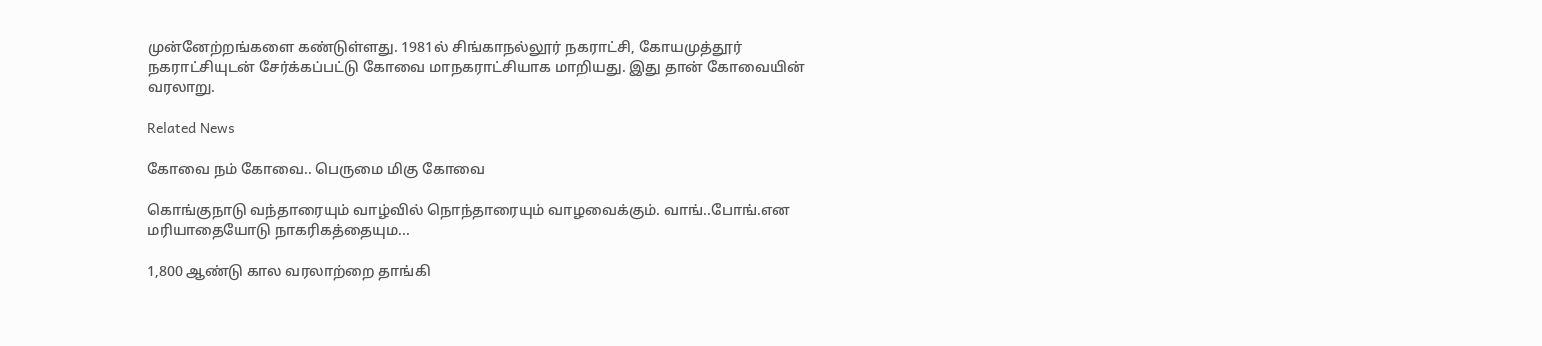முன்னேற்றங்களை கண்டுள்ளது. 1981ல் சிங்காநல்லூர் நகராட்சி, கோயமுத்தூர் நகராட்சியுடன் சேர்க்கப்பட்டு கோவை மாநகராட்சியாக மாறியது. இது தான் கோவையின் வரலாறு.

Related News

கோவை நம் கோவை.. பெருமை மிகு கோவை

கொங்குநாடு வந்தாரையும் வாழ்வில் நொந்தாரையும் வாழவைக்கும். வாங்..போங்.என மரியாதையோடு நாகரிகத்தையும...

1,800 ஆண்டு கால வரலாற்றை தாங்கி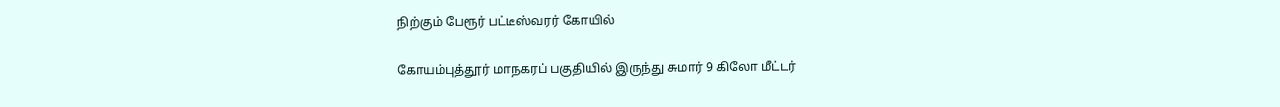நிற்கும் பேரூர் பட்டீஸ்வரர் கோயில்

கோயம்புத்தூர் மாநகரப் பகுதியில் இருந்து சுமார் 9 கிலோ மீட்டர்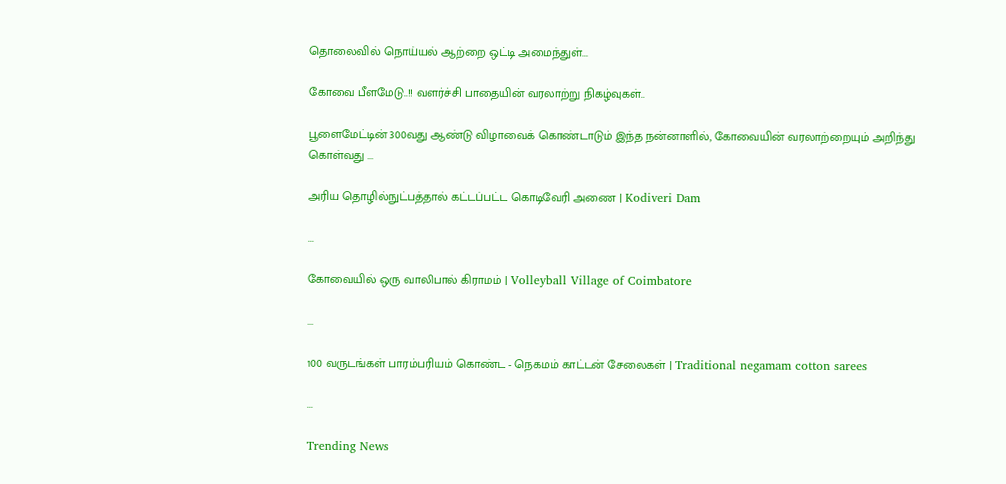தொலைவில் நொய்யல் ஆற்றை ஒட்டி அமைந்துள்...

கோவை பீளமேடு..!! வளர்ச்சி பாதையின் வரலாற்று நிகழ்வுகள்..

பூளைமேட்டின் 300வது ஆண்டு விழாவைக் கொண்டாடும் இந்த நன்னாளில், கோவையின் வரலாற்றையும் அறிந்து கொள்வது ...

அரிய தொழில்நுட்பத்தால் கட்டப்பட்ட கொடிவேரி அணை | Kodiveri Dam

...

கோவையில் ஒரு வாலிபால் கிராமம் | Volleyball Village of Coimbatore

...

100 வருடங்கள் பாரம்பரியம் கொண்ட - நெகமம் காட்டன் சேலைகள் | Traditional negamam cotton sarees

...

Trending News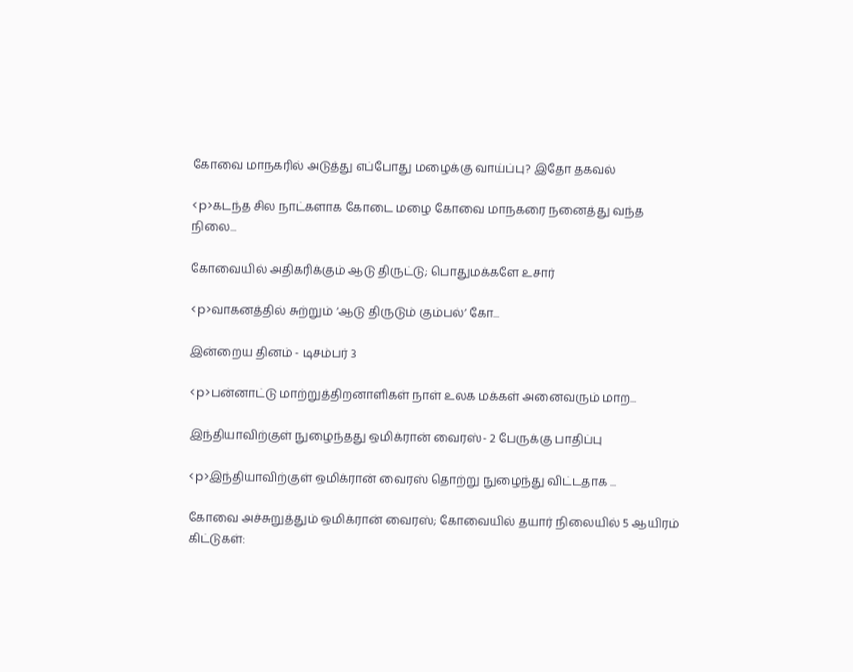கோவை மாநகரில் அடுத்து எப்போது மழைக்கு வாய்ப்பு? இதோ தகவல்

<p>கடந்த சில நாட்களாக கோடை மழை கோவை மாநகரை நனைத்து வந்த நிலை...

கோவையில் அதிகரிக்கும் ஆடு திருட்டு; பொதுமக்களே உசார்

<p>வாகனத்தில் சுற்றும் ‘ஆடு திருடும் கும்பல்’ கோ...

இன்றைய தினம் - டிசம்பர் 3

<p>பன்னாட்டு மாற்றுத்திறனாளிகள் நாள் உலக மக்கள் அனைவரும் மாற...

இந்தியாவிற்குள் நுழைந்தது ஒமிக்ரான் வைரஸ்- 2 பேருக்கு பாதிப்பு

<p>இந்தியாவிற்குள் ஒமிக்ரான் வைரஸ் தொற்று நுழைந்து விட்டதாக ...

கோவை அச்சுறுத்தும் ஒமிக்ரான் வைரஸ்; கோவையில் தயார் நிலையில் 5 ஆயிரம் கிட்டுகள்: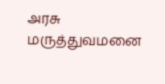அரசு மருத்துவமனை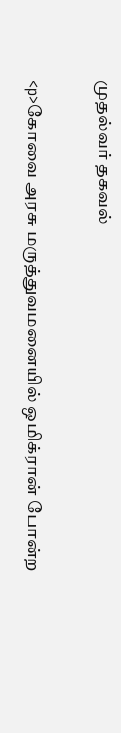முதல்வர் தகவல்

<p>கோவை அரசு மருத்துவமனையில் ஒமிக்ரான் போன்ற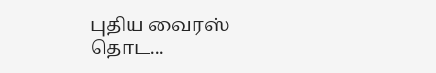புதிய வைரஸ் தொட...